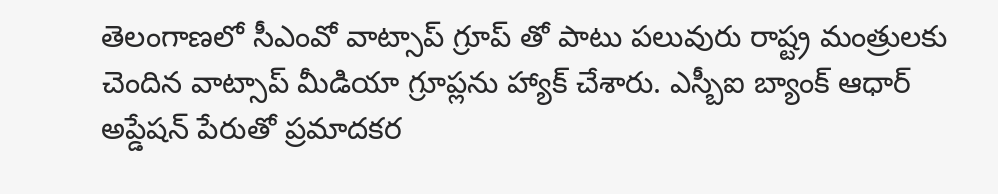తెలంగాణలో సీఎంవో వాట్సాప్ గ్రూప్ తో పాటు పలువురు రాష్ట్ర మంత్రులకు చెందిన వాట్సాప్ మీడియా గ్రూప్లను హ్యాక్ చేశారు. ఎస్బీఐ బ్యాంక్ ఆధార్ అప్డేషన్ పేరుతో ప్రమాదకర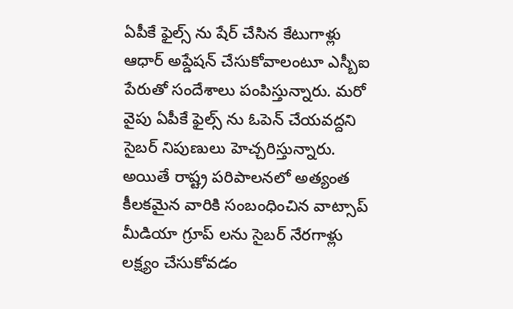ఏపీకే ఫైల్స్ ను షేర్ చేసిన కేటుగాళ్లు ఆధార్ అప్డేషన్ చేసుకోవాలంటూ ఎస్బీఐ పేరుతో సందేశాలు పంపిస్తున్నారు. మరో వైపు ఏపీకే ఫైల్స్ ను ఓపెన్ చేయవద్దని సైబర్ నిపుణులు హెచ్చరిస్తున్నారు. అయితే రాష్ట్ర పరిపాలనలో అత్యంత కీలకమైన వారికి సంబంధించిన వాట్సాప్ మీడియా గ్రూప్ లను సైబర్ నేరగాళ్లు లక్ష్యం చేసుకోవడం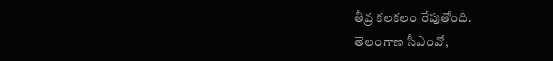తీవ్ర కలకలం రేపుతోంది.
తెలంగాణ సీఎంవో,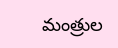మంత్రుల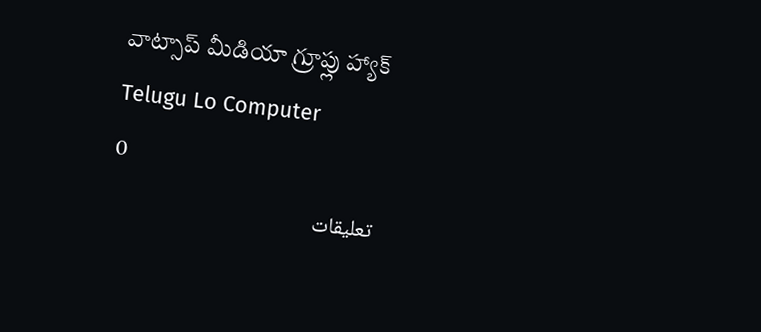వాట్సాప్ మీడియా గ్రూప్లు హ్యాక్
Telugu Lo Computer
0
تعليقات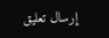إرسال تعليق